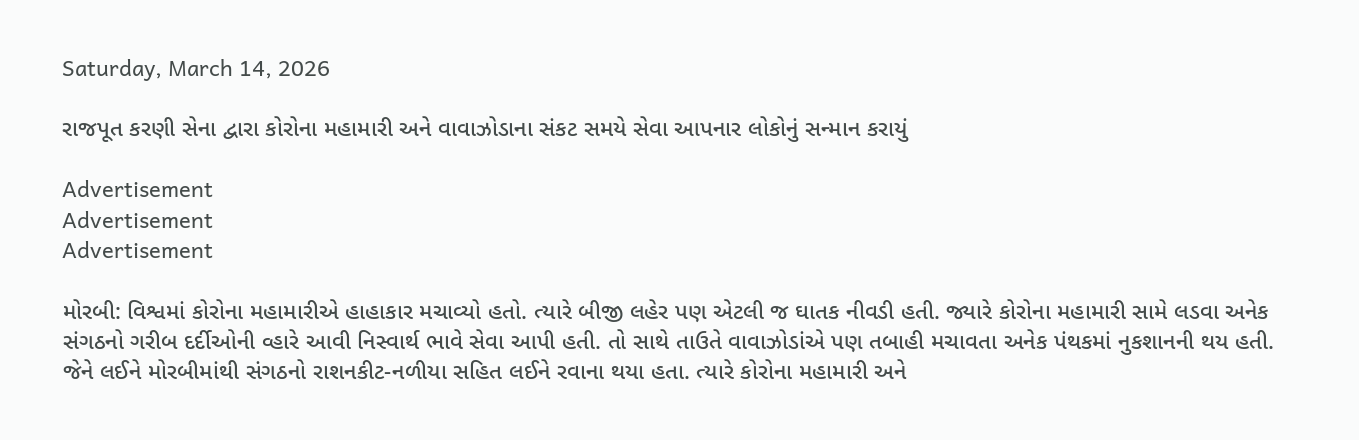Saturday, March 14, 2026

રાજપૂત કરણી સેના દ્વારા કોરોના મહામારી અને વાવાઝોડાના સંકટ સમયે સેવા આપનાર લોકોનું સન્માન કરાયું

Advertisement
Advertisement
Advertisement

મોરબી: વિશ્વમાં કોરોના મહામારીએ હાહાકાર મચાવ્યો હતો. ત્યારે બીજી લહેર પણ એટલી જ ઘાતક નીવડી હતી. જ્યારે કોરોના મહામારી સામે લડવા અનેક સંગઠનો ગરીબ દર્દીઓની વ્હારે આવી નિસ્વાર્થ ભાવે સેવા આપી હતી. તો સાથે તાઉતે વાવાઝોડાંએ પણ તબાહી મચાવતા અનેક પંથકમાં નુકશાનની થય હતી. જેને લઈને મોરબીમાંથી સંગઠનો રાશનકીટ-નળીયા સહિત લઈને રવાના થયા હતા. ત્યારે કોરોના મહામારી અને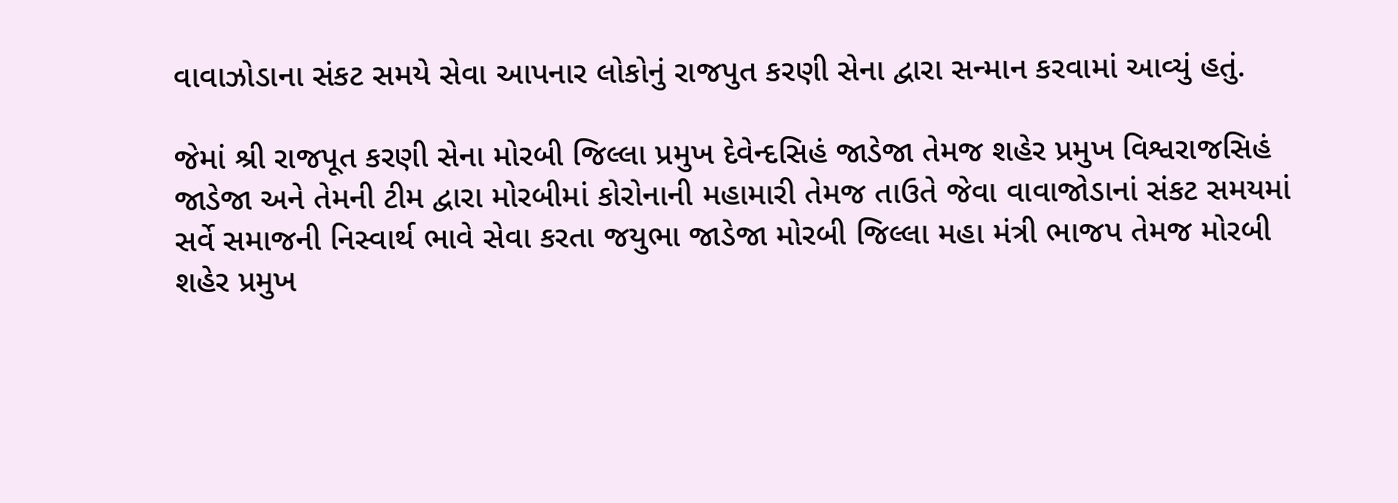વાવાઝોડાના સંકટ સમયે સેવા આપનાર લોકોનું રાજપુત કરણી સેના દ્વારા સન્માન કરવામાં આવ્યું હતું.

જેમાં શ્રી રાજપૂત કરણી સેના મોરબી જિલ્લા પ્રમુખ દેવેન્દસિહં જાડેજા તેમજ શહેર પ્રમુખ વિશ્વરાજસિહં જાડેજા અને તેમની ટીમ દ્વારા મોરબીમાં કોરોનાની મહામારી તેમજ તાઉતે જેવા વાવાજોડાનાં સંકટ સમયમાં સર્વે સમાજની નિસ્વાર્થ ભાવે સેવા કરતા જયુભા જાડેજા મોરબી જિલ્લા મહા મંત્રી ભાજપ તેમજ મોરબી શહેર પ્રમુખ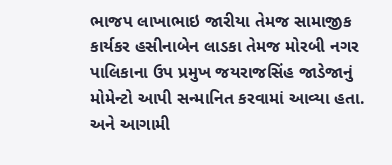ભાજપ લાખાભાઇ જારીયા તેમજ સામાજીક કાર્યકર હસીનાબેન લાડકા તેમજ મોરબી નગર પાલિકાના ઉપ પ્રમુખ જયરાજસિંહ જાડેજાનું મોમેન્ટો આપી સન્માનિત કરવામાં આવ્યા હતા. અને આગામી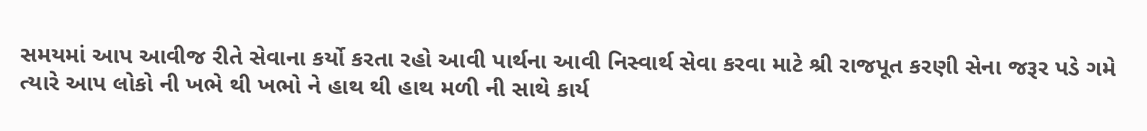સમયમાં આપ આવીજ રીતે સેવાના કર્યો કરતા રહો આવી પાર્થના આવી નિસ્વાર્થ સેવા કરવા માટે શ્રી રાજપૂત કરણી સેના જરૂર પડે ગમે ત્યારે આપ લોકો ની ખભે થી ખભો ને હાથ થી હાથ મળી ની સાથે કાર્ય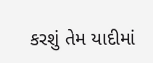કરશું તેમ યાદીમાં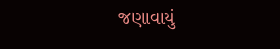જણાવાયું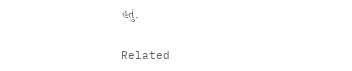હતું.

Related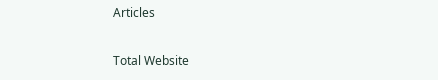Articles

Total Website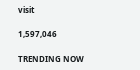visit

1,597,046

TRENDING NOW